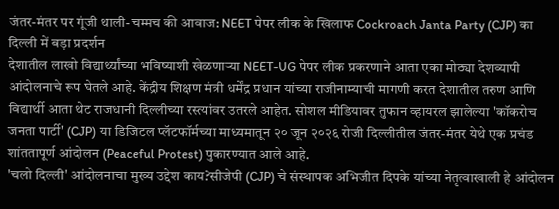जंतर-मंतर पर गूंजी थाली-चम्मच की आवाज: NEET पेपर लीक के खिलाफ Cockroach Janta Party (CJP) का दिल्ली में बड़ा प्रदर्शन
देशातील लाखो विद्यार्थ्यांच्या भविष्याशी खेळणाऱ्या NEET-UG पेपर लीक प्रकरणाने आता एका मोठ्या देशव्यापी आंदोलनाचे रूप घेतले आहे. केंद्रीय शिक्षण मंत्री धर्मेंद्र प्रधान यांच्या राजीनाम्याची मागणी करत देशातील तरुण आणि विद्यार्थी आता थेट राजधानी दिल्लीच्या रस्त्यांवर उतरले आहेत. सोशल मीडियावर तुफान व्हायरल झालेल्या 'कॉकरोच जनता पार्टी' (CJP) या डिजिटल प्लॅटफॉर्मच्या माध्यमातून २० जून २०२६ रोजी दिल्लीतील जंतर-मंतर येथे एक प्रचंड शांततापूर्ण आंदोलन (Peaceful Protest) पुकारण्यात आले आहे.
'चलो दिल्ली' आंदोलनाचा मुख्य उद्देश काय?सीजेपी (CJP) चे संस्थापक अभिजीत दिपके यांच्या नेतृत्वाखाली हे आंदोलन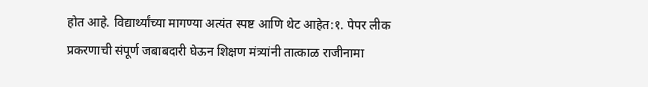होत आहे. विद्यार्थ्यांच्या मागण्या अत्यंत स्पष्ट आणि थेट आहेत:१. पेपर लीक प्रकरणाची संपूर्ण जबाबदारी घेऊन शिक्षण मंत्र्यांनी तात्काळ राजीनामा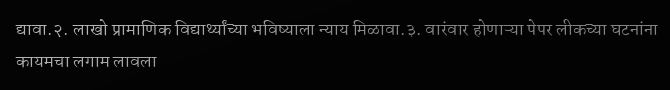द्यावा.२. लाखो प्रामाणिक विद्यार्थ्यांच्या भविष्याला न्याय मिळावा.३. वारंवार होणाऱ्या पेपर लीकच्या घटनांना कायमचा लगाम लावला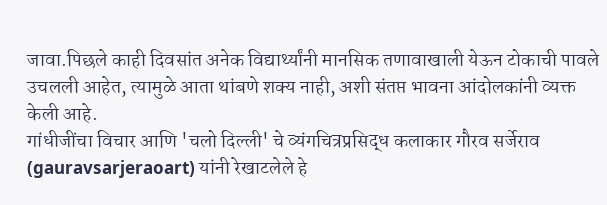जावा.पिछले काही दिवसांत अनेक विद्यार्थ्यांनी मानसिक तणावाखाली येऊन टोकाची पावले उचलली आहेत, त्यामुळे आता थांबणे शक्य नाही, अशी संतप्त भावना आंदोलकांनी व्यक्त केली आहे.
गांधीजींचा विचार आणि 'चलो दिल्ली' चे व्यंगचित्रप्रसिद्ध कलाकार गौरव सर्जेराव (gauravsarjeraoart) यांनी रेखाटलेले हे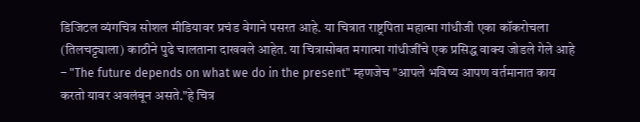डिजिटल व्यंगचित्र सोशल मीडियावर प्रचंड वेगाने पसरत आहे. या चित्रात राष्ट्रपिता महात्मा गांधीजी एका कॉकरोचला (तिलचट्ट्याला) काठीने पुढे चालताना दाखवले आहेत. या चित्रासोबत मगात्मा गांधीजींचे एक प्रसिद्ध वाक्य जोडले गेले आहे – "The future depends on what we do in the present" म्हणजेच "आपले भविष्य आपण वर्तमानात काय करतो यावर अवलंबून असते."हे चित्र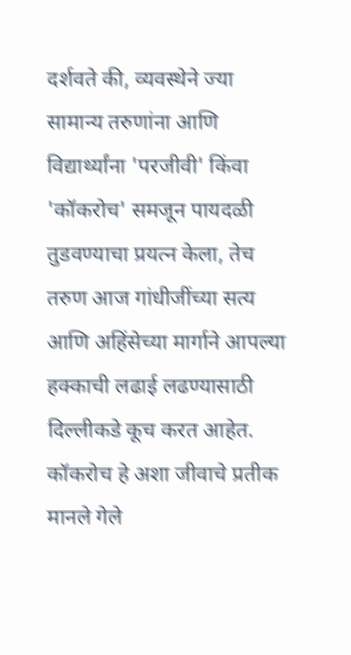दर्शवते की, व्यवस्थेने ज्या सामान्य तरुणांना आणि विद्यार्थ्यांना 'परजीवी' किंवा 'कॉकरोच' समजून पायदळी तुडवण्याचा प्रयत्न केला, तेच तरुण आज गांधीजींच्या सत्य आणि अहिंसेच्या मार्गाने आपल्या हक्काची लढाई लढण्यासाठी दिल्लीकडे कूच करत आहेत. कॉकरोच हे अशा जीवाचे प्रतीक मानले गेले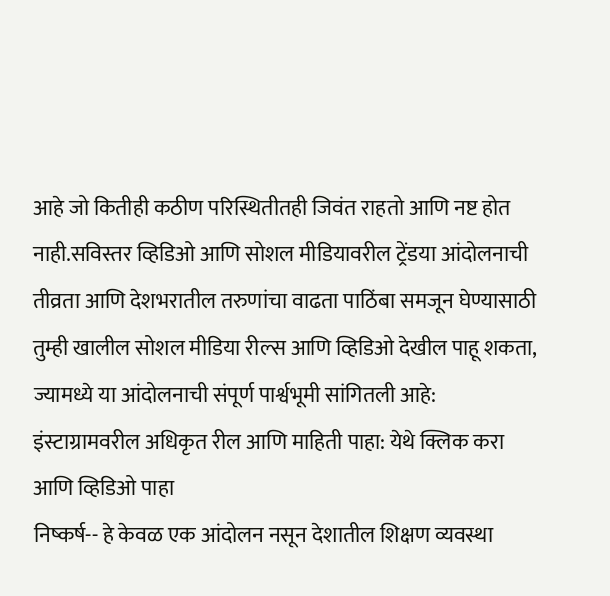आहे जो कितीही कठीण परिस्थितीतही जिवंत राहतो आणि नष्ट होत नाही.सविस्तर व्हिडिओ आणि सोशल मीडियावरील ट्रेंडया आंदोलनाची तीव्रता आणि देशभरातील तरुणांचा वाढता पाठिंबा समजून घेण्यासाठी तुम्ही खालील सोशल मीडिया रील्स आणि व्हिडिओ देखील पाहू शकता, ज्यामध्ये या आंदोलनाची संपूर्ण पार्श्वभूमी सांगितली आहे:
इंस्टाग्रामवरील अधिकृत रील आणि माहिती पाहा: येथे क्लिक करा आणि व्हिडिओ पाहा
निष्कर्ष-- हे केवळ एक आंदोलन नसून देशातील शिक्षण व्यवस्था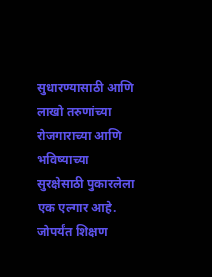सुधारण्यासाठी आणि लाखो तरुणांच्या रोजगाराच्या आणि भविष्याच्या सुरक्षेसाठी पुकारलेला एक एल्गार आहे. जोपर्यंत शिक्षण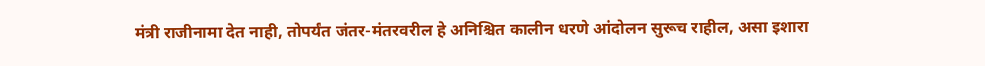मंत्री राजीनामा देत नाही, तोपर्यंत जंतर-मंतरवरील हे अनिश्चित कालीन धरणे आंदोलन सुरूच राहील, असा इशारा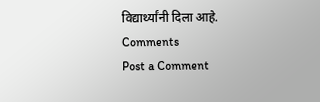विद्यार्थ्यांनी दिला आहे.
Comments
Post a Comment